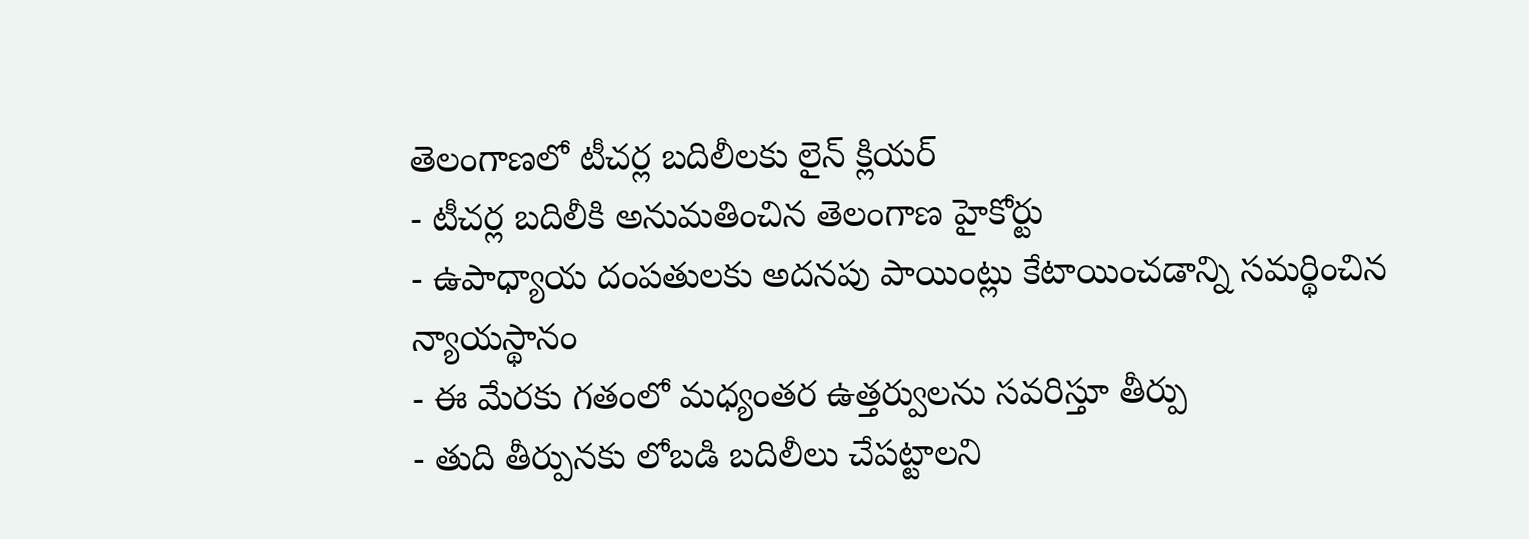తెలంగాణలో టీచర్ల బదిలీలకు లైన్ క్లియర్
- టీచర్ల బదిలీకి అనుమతించిన తెలంగాణ హైకోర్టు
- ఉపాధ్యాయ దంపతులకు అదనపు పాయింట్లు కేటాయించడాన్ని సమర్థించిన న్యాయస్థానం
- ఈ మేరకు గతంలో మధ్యంతర ఉత్తర్వులను సవరిస్తూ తీర్పు
- తుది తీర్పునకు లోబడి బదిలీలు చేపట్టాలని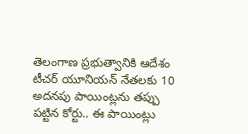తెలంగాణ ప్రభుత్వానికి ఆదేశం
టీచర్ యూనియన్ నేతలకు 10 అదనపు పాయింట్లను తప్పు పట్టిన కోర్టు.. ఈ పాయింట్లు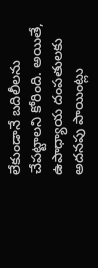లేకుండానే బదిలీలను చేపట్టాలని కోరింది. అయితే, ఉపాధ్యాయ దంపతులకు అదనపు పాయింట్లు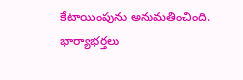కేటాయింపును అనుమతించింది. భార్యాభర్తలు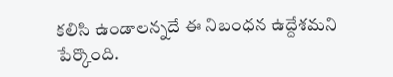కలిసి ఉండాలన్నదే ఈ నిబంధన ఉద్దేశమని పేర్కొంది.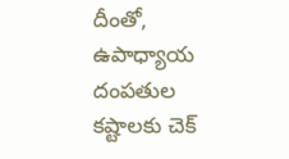దీంతో, ఉపాధ్యాయ దంపతుల కష్టాలకు చెక్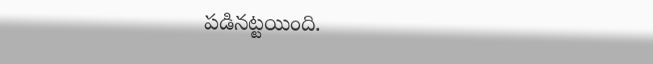పడినట్టయింది.